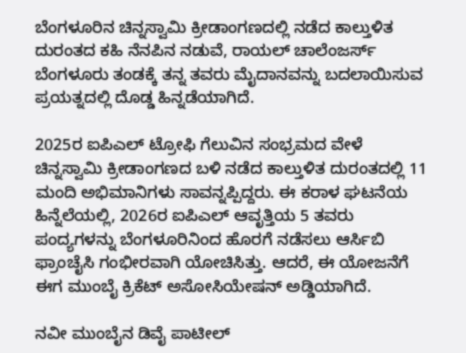ಬೆಂಗಳೂರಿನ ಚಿನ್ನಸ್ವಾಮಿ ಕ್ರೀಡಾಂಗಣದಲ್ಲಿ ನಡೆದ ಕಾಲ್ತುಳಿತ ದುರಂತದ ಕಹಿ ನೆನಪಿನ ನಡುವೆ, ರಾಯಲ್ ಚಾಲೆಂಜರ್ಸ್ ಬೆಂಗಳೂರು ತಂಡಕ್ಕೆ ತನ್ನ ತವರು ಮೈದಾನವನ್ನು ಬದಲಾಯಿಸುವ ಪ್ರಯತ್ನದಲ್ಲಿ ದೊಡ್ಡ ಹಿನ್ನಡೆಯಾಗಿದೆ.

2025ರ ಐಪಿಎಲ್ ಟ್ರೋಫಿ ಗೆಲುವಿನ ಸಂಭ್ರಮದ ವೇಳೆ ಚಿನ್ನಸ್ವಾಮಿ ಕ್ರೀಡಾಂಗಣದ ಬಳಿ ನಡೆದ ಕಾಲ್ತುಳಿತ ದುರಂತದಲ್ಲಿ 11 ಮಂದಿ ಅಭಿಮಾನಿಗಳು ಸಾವನ್ನಪ್ಪಿದ್ದರು. ಈ ಕರಾಳ ಘಟನೆಯ ಹಿನ್ನೆಲೆಯಲ್ಲಿ, 2026ರ ಐಪಿಎಲ್ ಆವೃತ್ತಿಯ 5 ತವರು ಪಂದ್ಯಗಳನ್ನು ಬೆಂಗಳೂರಿನಿಂದ ಹೊರಗೆ ನಡೆಸಲು ಆರ್ಸಿಬಿ ಫ್ರಾಂಚೈಸಿ ಗಂಭೀರವಾಗಿ ಯೋಚಿಸಿತ್ತು. ಆದರೆ, ಈ ಯೋಜನೆಗೆ ಈಗ ಮುಂಬೈ ಕ್ರಿಕೆಟ್ ಅಸೋಸಿಯೇಷನ್ ಅಡ್ಡಿಯಾಗಿದೆ.

ನವೀ ಮುಂಬೈನ ಡಿವೈ ಪಾಟೀಲ್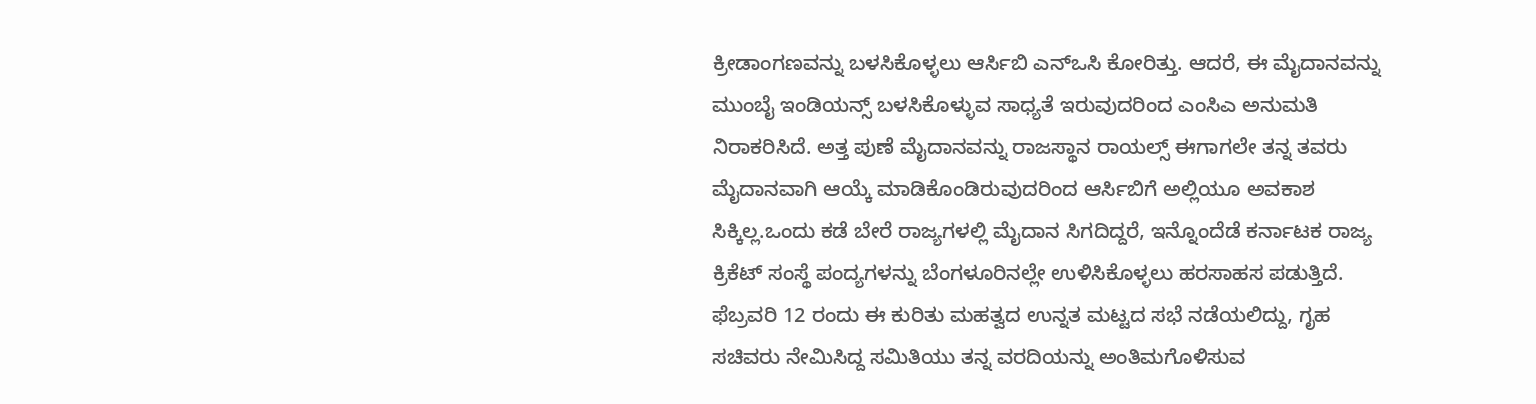ಕ್ರೀಡಾಂಗಣವನ್ನು ಬಳಸಿಕೊಳ್ಳಲು ಆರ್ಸಿಬಿ ಎನ್ಒಸಿ ಕೋರಿತ್ತು. ಆದರೆ, ಈ ಮೈದಾನವನ್ನು ಮುಂಬೈ ಇಂಡಿಯನ್ಸ್ ಬಳಸಿಕೊಳ್ಳುವ ಸಾಧ್ಯತೆ ಇರುವುದರಿಂದ ಎಂಸಿಎ ಅನುಮತಿ ನಿರಾಕರಿಸಿದೆ. ಅತ್ತ ಪುಣೆ ಮೈದಾನವನ್ನು ರಾಜಸ್ಥಾನ ರಾಯಲ್ಸ್ ಈಗಾಗಲೇ ತನ್ನ ತವರು ಮೈದಾನವಾಗಿ ಆಯ್ಕೆ ಮಾಡಿಕೊಂಡಿರುವುದರಿಂದ ಆರ್ಸಿಬಿಗೆ ಅಲ್ಲಿಯೂ ಅವಕಾಶ ಸಿಕ್ಕಿಲ್ಲ.ಒಂದು ಕಡೆ ಬೇರೆ ರಾಜ್ಯಗಳಲ್ಲಿ ಮೈದಾನ ಸಿಗದಿದ್ದರೆ, ಇನ್ನೊಂದೆಡೆ ಕರ್ನಾಟಕ ರಾಜ್ಯ ಕ್ರಿಕೆಟ್ ಸಂಸ್ಥೆ ಪಂದ್ಯಗಳನ್ನು ಬೆಂಗಳೂರಿನಲ್ಲೇ ಉಳಿಸಿಕೊಳ್ಳಲು ಹರಸಾಹಸ ಪಡುತ್ತಿದೆ. ಫೆಬ್ರವರಿ 12 ರಂದು ಈ ಕುರಿತು ಮಹತ್ವದ ಉನ್ನತ ಮಟ್ಟದ ಸಭೆ ನಡೆಯಲಿದ್ದು, ಗೃಹ ಸಚಿವರು ನೇಮಿಸಿದ್ದ ಸಮಿತಿಯು ತನ್ನ ವರದಿಯನ್ನು ಅಂತಿಮಗೊಳಿಸುವ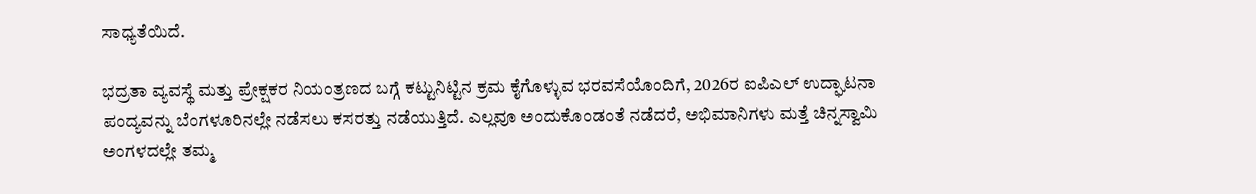ಸಾಧ್ಯತೆಯಿದೆ.

ಭದ್ರತಾ ವ್ಯವಸ್ಥೆ ಮತ್ತು ಪ್ರೇಕ್ಷಕರ ನಿಯಂತ್ರಣದ ಬಗ್ಗೆ ಕಟ್ಟುನಿಟ್ಟಿನ ಕ್ರಮ ಕೈಗೊಳ್ಳುವ ಭರವಸೆಯೊಂದಿಗೆ, 2026ರ ಐಪಿಎಲ್ ಉದ್ಘಾಟನಾ ಪಂದ್ಯವನ್ನು ಬೆಂಗಳೂರಿನಲ್ಲೇ ನಡೆಸಲು ಕಸರತ್ತು ನಡೆಯುತ್ತಿದೆ. ಎಲ್ಲವೂ ಅಂದುಕೊಂಡಂತೆ ನಡೆದರೆ, ಅಭಿಮಾನಿಗಳು ಮತ್ತೆ ಚಿನ್ನಸ್ವಾಮಿ ಅಂಗಳದಲ್ಲೇ ತಮ್ಮ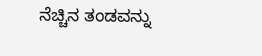ನೆಚ್ಚಿನ ತಂಡವನ್ನು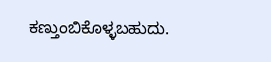ಕಣ್ತುಂಬಿಕೊಳ್ಳಬಹುದು.